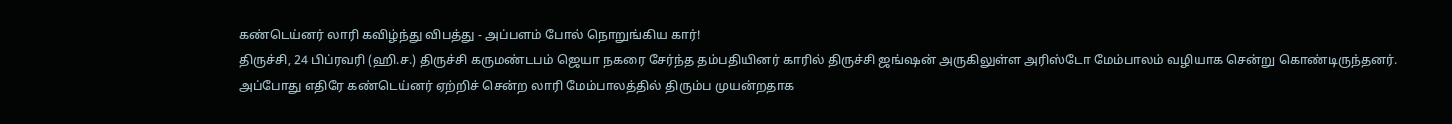கண்டெய்னர் லாரி கவிழ்ந்து விபத்து - அப்பளம் போல் நொறுங்கிய கார்!
திருச்சி, 24 பிப்ரவரி (ஹி.ச.) திருச்சி கருமண்டபம் ஜெயா நகரை சேர்ந்த தம்பதியினர் காரில் திருச்சி ஜங்ஷன் அருகிலுள்ள அரிஸ்டோ மேம்பாலம் வழியாக சென்று கொண்டிருந்தனர். அப்போது எதிரே கண்டெய்னர் ஏற்றிச் சென்ற லாரி மேம்பாலத்தில் திரும்ப முயன்றதாக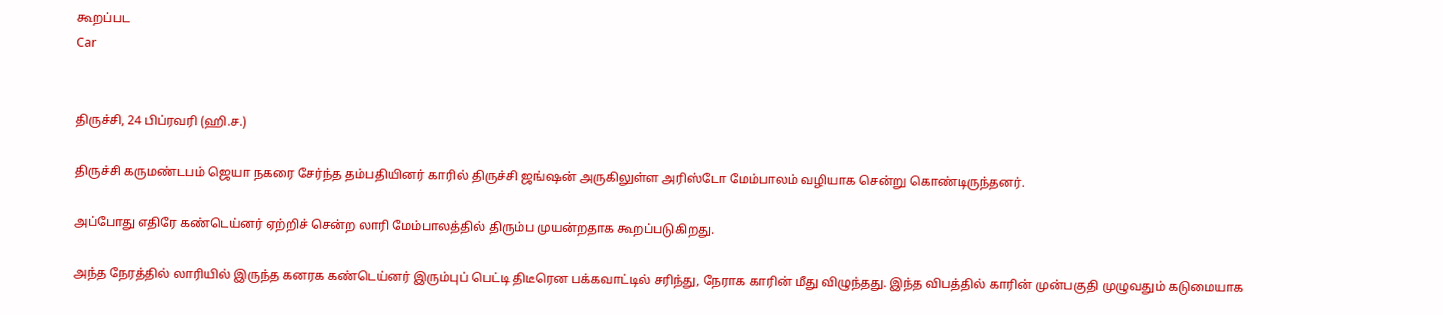கூறப்பட
Car


திருச்சி, 24 பிப்ரவரி (ஹி.ச.)

திருச்சி கருமண்டபம் ஜெயா நகரை சேர்ந்த தம்பதியினர் காரில் திருச்சி ஜங்ஷன் அருகிலுள்ள அரிஸ்டோ மேம்பாலம் வழியாக சென்று கொண்டிருந்தனர்.

அப்போது எதிரே கண்டெய்னர் ஏற்றிச் சென்ற லாரி மேம்பாலத்தில் திரும்ப முயன்றதாக கூறப்படுகிறது.

அந்த நேரத்தில் லாரியில் இருந்த கனரக கண்டெய்னர் இரும்புப் பெட்டி திடீரென பக்கவாட்டில் சரிந்து, நேராக காரின் மீது விழுந்தது. இந்த விபத்தில் காரின் முன்பகுதி முழுவதும் கடுமையாக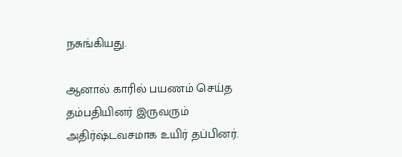நசுங்கியது.

ஆனால் காரில் பயணம் செய்த தம்பதியினர் இருவரும் அதிர்ஷ்டவசமாக உயிர் தப்பினர்.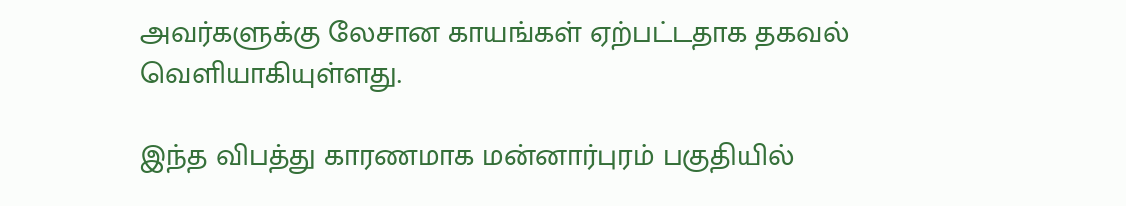அவர்களுக்கு லேசான காயங்கள் ஏற்பட்டதாக தகவல் வெளியாகியுள்ளது.

இந்த விபத்து காரணமாக மன்னார்புரம் பகுதியில்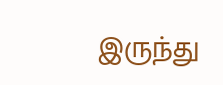இருந்து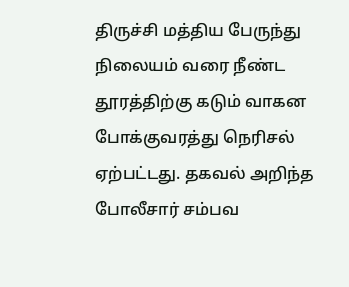திருச்சி மத்திய பேருந்து நிலையம் வரை நீண்ட தூரத்திற்கு கடும் வாகன போக்குவரத்து நெரிசல் ஏற்பட்டது. தகவல் அறிந்த போலீசார் சம்பவ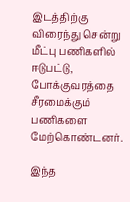இடத்திற்கு விரைந்து சென்று மீட்பு பணிகளில் ஈடுபட்டு, போக்குவரத்தை சீரமைக்கும் பணிகளை மேற்கொண்டனர்.

இந்த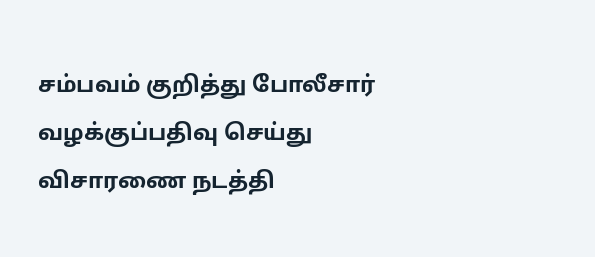சம்பவம் குறித்து போலீசார் வழக்குப்பதிவு செய்து விசாரணை நடத்தி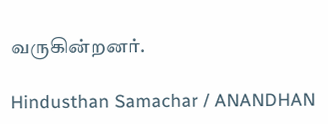வருகின்றனர்.

Hindusthan Samachar / ANANDHAN